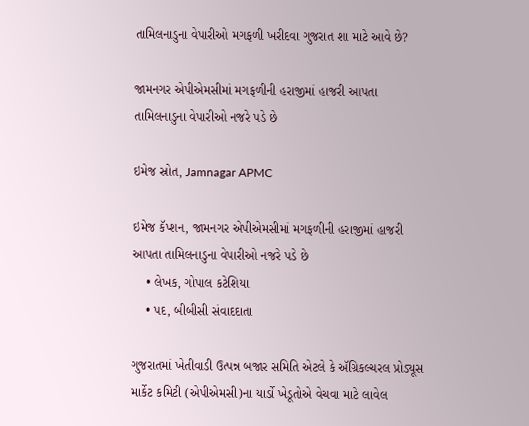તામિલનાડુના વેપારીઓ મગફળી ખરીદવા ગુજરાત શા માટે આવે છે?

જામનગર એપીએમસીમાં મગફળીની હરાજીમાં હાજરી આપતા તામિલનાડુના વેપારીઓ નજરે પડે છે

ઇમેજ સ્રોત, Jamnagar APMC

ઇમેજ કૅપ્શન, જામનગર એપીએમસીમાં મગફળીની હરાજીમાં હાજરી આપતા તામિલનાડુના વેપારીઓ નજરે પડે છે
    • લેખક, ગોપાલ કટેશિયા
    • પદ, બીબીસી સંવાદદાતા

ગુજરાતમાં ખેતીવાડી ઉત્પન્ન બજાર સમિતિ એટલે કે ઍગ્રિકલ્ચરલ પ્રોડ્યૂસ માર્કેટ કમિટી (એપીએમસી)ના યાર્ડો ખેડૂતોએ વેચવા માટે લાવેલ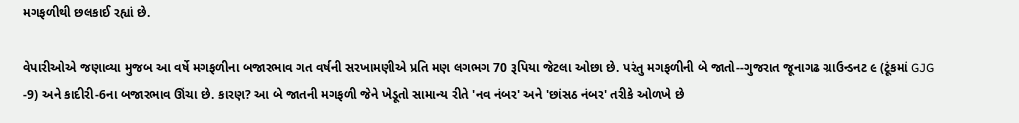મગફળીથી છલકાઈ રહ્યાં છે.

વેપારીઓએ જણાવ્યા મુજબ આ વર્ષે મગફળીના બજારભાવ ગત વર્ષની સરખામણીએ પ્રતિ મણ લગભગ 70 રૂપિયા જેટલા ઓછા છે. પરંતુ મગફળીની બે જાતો--ગુજરાત જૂનાગઢ ગ્રાઉન્ડનટ ૯ (ટૂંકમાં GJG -9) અને કાદીરી-6ના બજારભાવ ઊંચા છે. કારણ? આ બે જાતની મગફળી જેને ખેડૂતો સામાન્ય રીતે 'નવ નંબર' અને 'છાંસઠ નંબર' તરીકે ઓળખે છે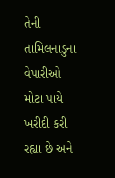તેની તામિલનાડુના વેપારીઓ મોટા પાયે ખરીદી કરી રહ્યા છે અને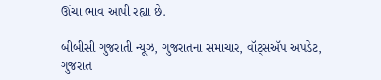ઊંચા ભાવ આપી રહ્યા છે.

બીબીસી ગુજરાતી ન્યૂઝ, ગુજરાતના સમાચાર, વૉટ્સઍપ અપડેટ, ગુજરાત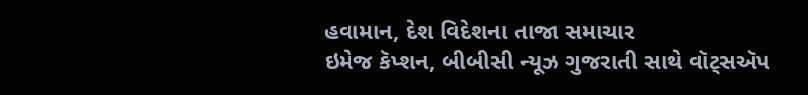હવામાન, દેશ વિદેશના તાજા સમાચાર
ઇમેજ કૅપ્શન, બીબીસી ન્યૂઝ ગુજરાતી સાથે વૉટ્સઍપ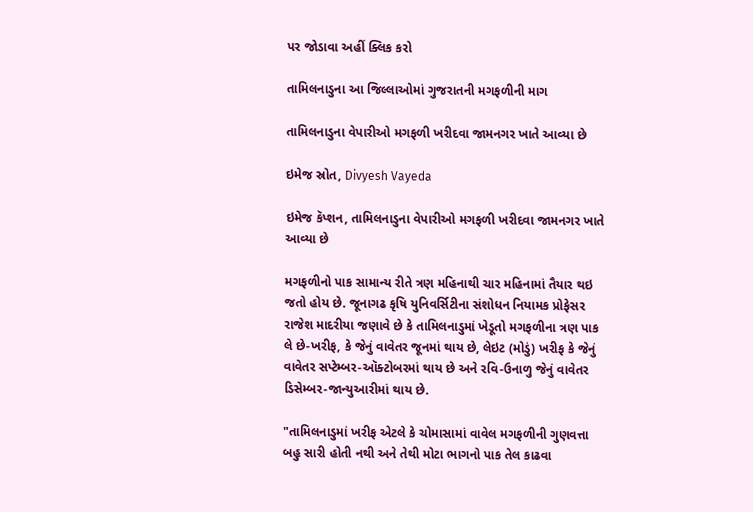પર જોડાવા અહીં ક્લિક કરો

તામિલનાડુના આ જિલ્લાઓમાં ગુજરાતની મગફળીની માગ

તામિલનાડુના વેપારીઓ મગફળી ખરીદવા જામનગર ખાતે આવ્યા છે

ઇમેજ સ્રોત, Divyesh Vayeda

ઇમેજ કૅપ્શન, તામિલનાડુના વેપારીઓ મગફળી ખરીદવા જામનગર ખાતે આવ્યા છે

મગફળીનો પાક સામાન્ય રીતે ત્રણ મહિનાથી ચાર મહિનામાં તૈયાર થઇ જતો હોય છે. જૂનાગઢ કૃષિ યુનિવર્સિટીના સંશોધન નિયામક પ્રોફેસર રાજેશ માદરીયા જણાવે છે કે તામિલનાડુમાં ખેડૂતો મગફળીના ત્રણ પાક લે છે-ખરીફ, કે જેનું વાવેતર જૂનમાં થાય છે, લેઇટ (મોડું) ખરીફ કે જેનું વાવેતર સપ્ટેમ્બર-ઑક્ટોબરમાં થાય છે અને રવિ-ઉનાળુ જેનું વાવેતર ડિસેમ્બર-જાન્યુઆરીમાં થાય છે.

"તામિલનાડુમાં ખરીફ એટલે કે ચોમાસામાં વાવેલ મગફળીની ગુણવત્તા બહુ સારી હોતી નથી અને તેથી મોટા ભાગનો પાક તેલ કાઢવા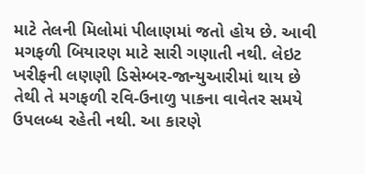માટે તેલની મિલોમાં પીલાણમાં જતો હોય છે. આવી મગફળી બિયારણ માટે સારી ગણાતી નથી. લેઇટ ખરીફની લણણી ડિસેમ્બર-જાન્યુઆરીમાં થાય છે તેથી તે મગફળી રવિ-ઉનાળુ પાકના વાવેતર સમયે ઉપલબ્ધ રહેતી નથી. આ કારણે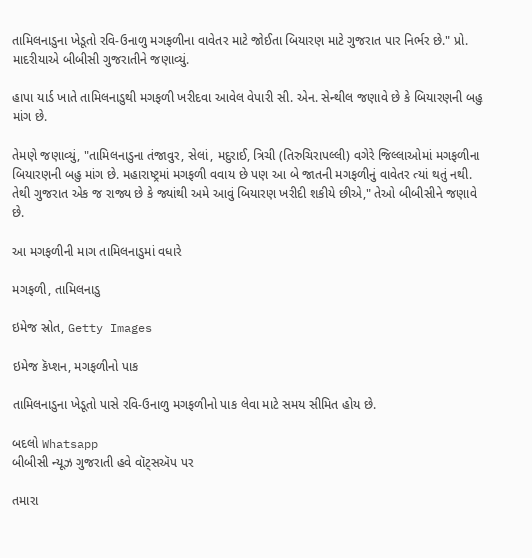તામિલનાડુના ખેડૂતો રવિ-ઉનાળુ મગફળીના વાવેતર માટે જોઈતા બિયારણ માટે ગુજરાત પાર નિર્ભર છે." પ્રો. માદરીયાએ બીબીસી ગુજરાતીને જણાવ્યું.

હાપા યાર્ડ ખાતે તામિલનાડુથી મગફળી ખરીદવા આવેલ વેપારી સી. એન. સેન્થીલ જણાવે છે કે બિયારણની બહુ માંગ છે.

તેમણે જણાવ્યું, "તામિલનાડુના તંજાવુર, સેલાં, મદુરાઈ, ત્રિચી (તિરુચિરાપલ્લી) વગેરે જિલ્લાઓમાં મગફળીના બિયારણની બહુ માંગ છે. મહારાષ્ટ્રમાં મગફળી વવાય છે પણ આ બે જાતની મગફળીનું વાવેતર ત્યાં થતું નથી. તેથી ગુજરાત એક જ રાજ્ય છે કે જ્યાંથી અમે આવું બિયારણ ખરીદી શકીયે છીએ," તેઓ બીબીસીને જણાવે છે.

આ મગફળીની માગ તામિલનાડુમાં વધારે

મગફળી, તામિલનાડુ

ઇમેજ સ્રોત, Getty Images

ઇમેજ કૅપ્શન, મગફળીનો પાક

તામિલનાડુના ખેડૂતો પાસે રવિ-ઉનાળુ મગફળીનો પાક લેવા માટે સમય સીમિત હોય છે.

બદલો Whatsapp
બીબીસી ન્યૂઝ ગુજરાતી હવે વૉટ્સઍપ પર

તમારા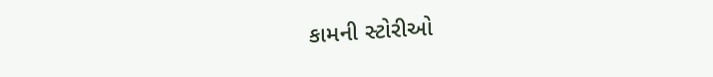કામની સ્ટોરીઓ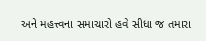અને મહત્ત્વના સમાચારો હવે સીધા જ તમારા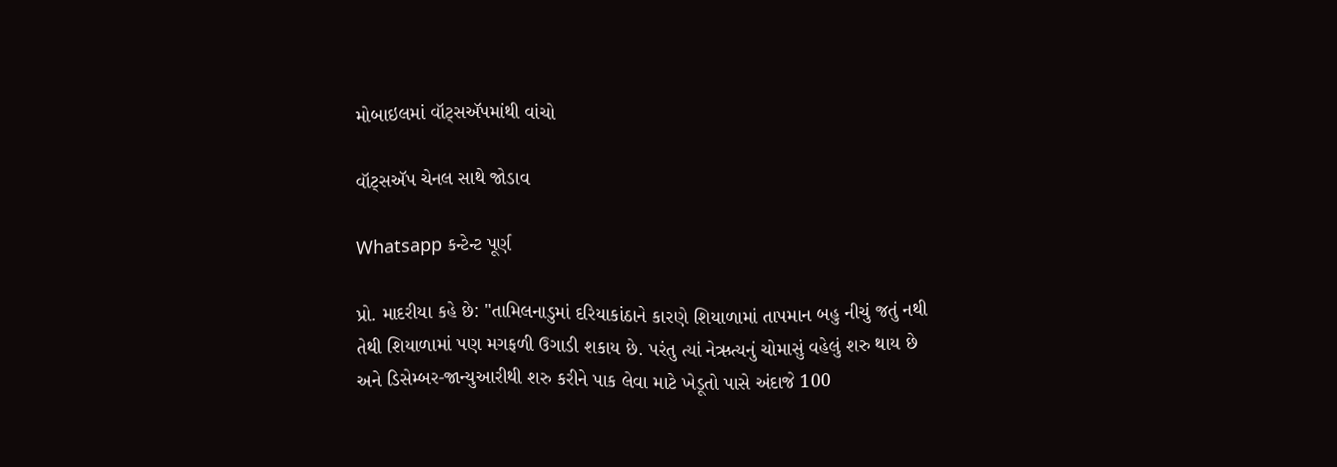મોબાઇલમાં વૉટ્સઍપમાંથી વાંચો

વૉટ્સઍપ ચેનલ સાથે જોડાવ

Whatsapp કન્ટેન્ટ પૂર્ણ

પ્રો. માદરીયા કહે છે: "તામિલનાડુમાં દરિયાકાંઠાને કારણે શિયાળામાં તાપમાન બહુ નીચું જતું નથી તેથી શિયાળામાં પણ મગફળી ઉગાડી શકાય છે. પરંતુ ત્યાં નેઋત્યનું ચોમાસું વહેલું શરુ થાય છે અને ડિસેમ્બર-જાન્યુઆરીથી શરુ કરીને પાક લેવા માટે ખેડૂતો પાસે અંદાજે 100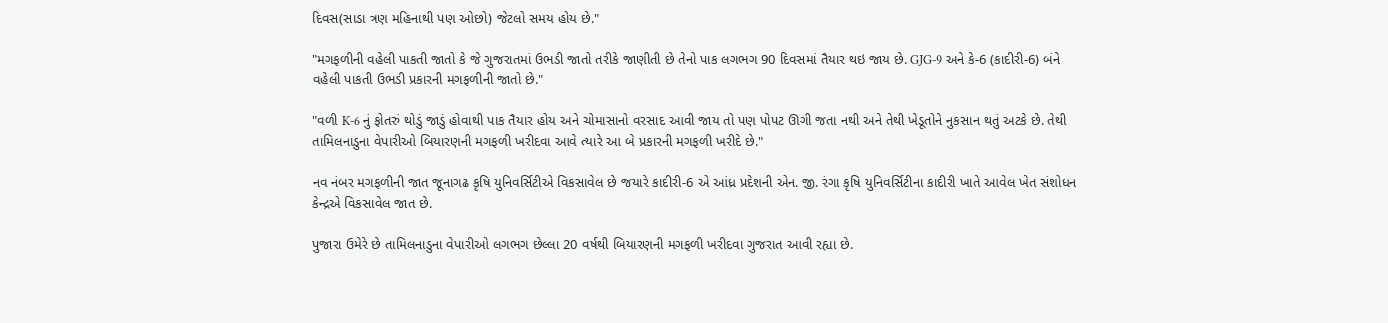દિવસ(સાડા ત્રણ મહિનાથી પણ ઓછો) જેટલો સમય હોય છે."

"મગફળીની વહેલી પાકતી જાતો કે જે ગુજરાતમાં ઉભડી જાતો તરીકે જાણીતી છે તેનો પાક લગભગ 90 દિવસમાં તૈયાર થઇ જાય છે. GJG-9 અને કે-6 (કાદીરી-6) બંને વહેલી પાકતી ઉભડી પ્રકારની મગફળીની જાતો છે."

"વળી K-6 નું ફોતરું થોડું જાડું હોવાથી પાક તૈયાર હોય અને ચોમાસાનો વરસાદ આવી જાય તો પણ પોપટ ઊગી જતા નથી અને તેથી ખેડૂતોને નુકસાન થતું અટકે છે. તેથી તામિલનાડુના વેપારીઓ બિયારણની મગફળી ખરીદવા આવે ત્યારે આ બે પ્રકારની મગફળી ખરીદે છે."

નવ નંબર મગફળીની જાત જૂનાગઢ કૃષિ યુનિવર્સિટીએ વિકસાવેલ છે જયારે કાદીરી-6 એ આંધ્ર પ્રદેશની એન. જી. રંગા કૃષિ યુનિવર્સિટીના કાદીરી ખાતે આવેલ ખેત સંશોધન કેન્દ્રએ વિકસાવેલ જાત છે.

પુજારા ઉમેરે છે તામિલનાડુના વેપારીઓ લગભગ છેલ્લા 20 વર્ષથી બિયારણની મગફળી ખરીદવા ગુજરાત આવી રહ્યા છે.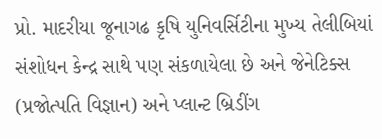પ્રો. માદરીયા જૂનાગઢ કૃષિ યુનિવર્સિટીના મુખ્ય તેલીબિયાં સંશોધન કેન્દ્ર સાથે પણ સંકળાયેલા છે અને જેનેટિક્સ (પ્રજોત્પતિ વિજ્ઞાન) અને પ્લાન્ટ બ્રિડીંગ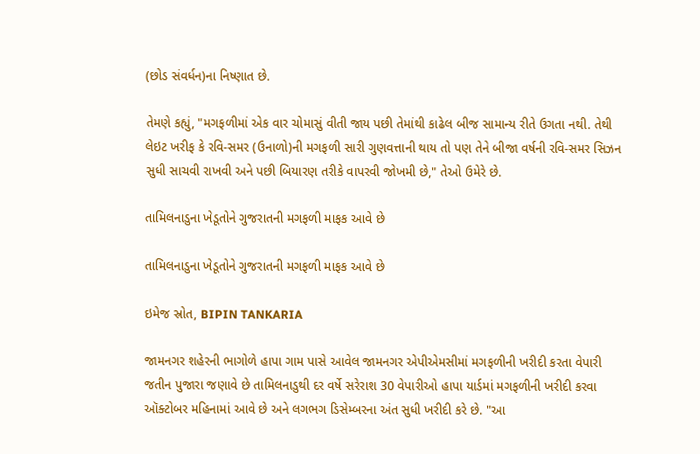(છોડ સંવર્ધન)ના નિષ્ણાત છે.

તેમણે કહ્યું, "મગફળીમાં એક વાર ચોમાસું વીતી જાય પછી તેમાંથી કાઢેલ બીજ સામાન્ય રીતે ઉગતા નથી. તેથી લેઇટ ખરીફ કે રવિ-સમર (ઉનાળો)ની મગફળી સારી ગુણવત્તાની થાય તો પણ તેને બીજા વર્ષની રવિ-સમર સિઝન સુધી સાચવી રાખવી અને પછી બિયારણ તરીકે વાપરવી જોખમી છે," તેઓ ઉમેરે છે.

તામિલનાડુના ખેડૂતોને ગુજરાતની મગફળી માફક આવે છે

તામિલનાડુના ખેડૂતોને ગુજરાતની મગફળી માફક આવે છે

ઇમેજ સ્રોત, BIPIN TANKARIA

જામનગર શહેરની ભાગોળે હાપા ગામ પાસે આવેલ જામનગર એપીએમસીમાં મગફળીની ખરીદી કરતા વેપારી જતીન પુજારા જણાવે છે તામિલનાડુથી દર વર્ષે સરેરાશ 30 વેપારીઓ હાપા યાર્ડમાં મગફળીની ખરીદી કરવા ઑક્ટોબર મહિનામાં આવે છે અને લગભગ ડિસેમ્બરના અંત સુધી ખરીદી કરે છે. "આ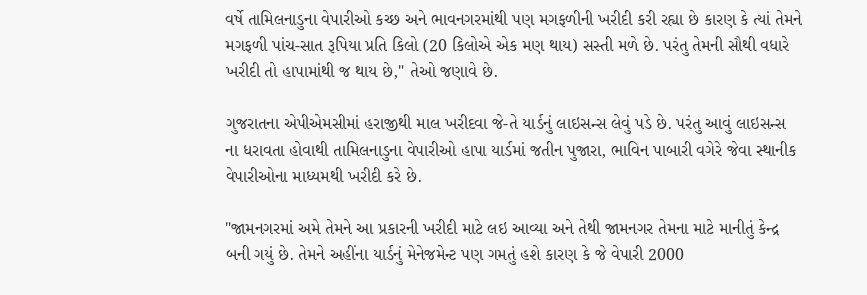વર્ષે તામિલનાડુના વેપારીઓ કચ્છ અને ભાવનગરમાંથી પણ મગફળીની ખરીદી કરી રહ્યા છે કારણ કે ત્યાં તેમને મગફળી પાંચ-સાત રૂપિયા પ્રતિ કિલો (20 કિલોએ એક મણ થાય) સસ્તી મળે છે. પરંતુ તેમની સૌથી વધારે ખરીદી તો હાપામાંથી જ થાય છે," તેઓ જણાવે છે.

ગુજરાતના એપીએમસીમાં હરાજીથી માલ ખરીદવા જે-તે યાર્ડનું લાઇસન્સ લેવું પડે છે. પરંતુ આવું લાઇસન્સ ના ધરાવતા હોવાથી તામિલનાડુના વેપારીઓ હાપા યાર્ડમાં જતીન પુજારા, ભાવિન પાબારી વગેરે જેવા સ્થાનીક વેપારીઓના માધ્યમથી ખરીદી કરે છે.

"જામનગરમાં અમે તેમને આ પ્રકારની ખરીદી માટે લઇ આવ્યા અને તેથી જામનગર તેમના માટે માનીતું કેન્દ્ર બની ગયું છે. તેમને અહીંના યાર્ડનું મેનેજમેન્ટ પણ ગમતું હશે કારણ કે જે વેપારી 2000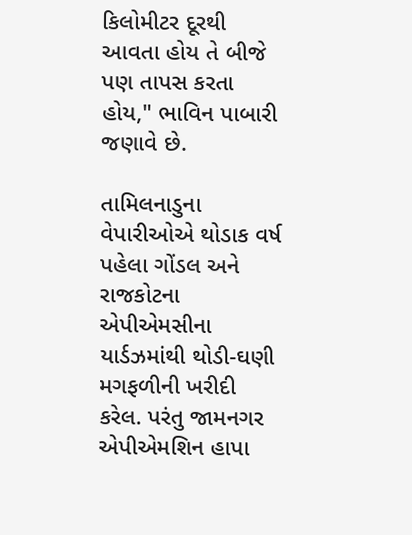કિલોમીટર દૂરથી આવતા હોય તે બીજે પણ તાપસ કરતા હોય," ભાવિન પાબારી જણાવે છે.

તામિલનાડુના વેપારીઓએ થોડાક વર્ષ પહેલા ગોંડલ અને રાજકોટના એપીએમસીના યાર્ડઝમાંથી થોડી-ઘણી મગફળીની ખરીદી કરેલ. પરંતુ જામનગર એપીએમશિન હાપા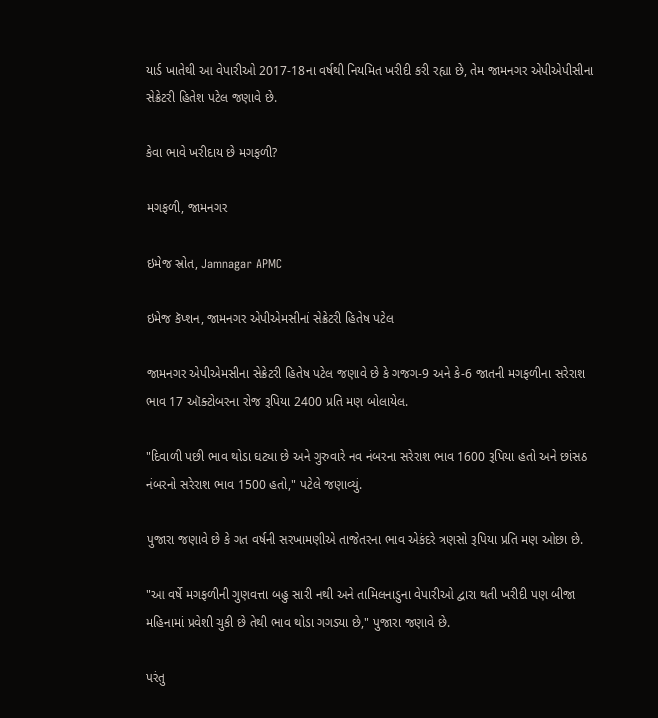યાર્ડ ખાતેથી આ વેપારીઓ 2017-18ના વર્ષથી નિયમિત ખરીદી કરી રહ્યા છે, તેમ જામનગર એપીએપીસીના સેક્રેટરી હિતેશ પટેલ જણાવે છે.

કેવા ભાવે ખરીદાય છે મગફળી?

મગફળી, જામનગર

ઇમેજ સ્રોત, Jamnagar APMC

ઇમેજ કૅપ્શન, જામનગર એપીએમસીનાં સેક્રેટરી હિતેષ પટેલ

જામનગર એપીએમસીના સેક્રેટરી હિતેષ પટેલ જણાવે છે કે ગજગ-9 અને કે-6 જાતની મગફળીના સરેરાશ ભાવ 17 ઑક્ટોબરના રોજ રૂપિયા 2400 પ્રતિ મણ બોલાયેલ.

"દિવાળી પછી ભાવ થોડા ઘટ્યા છે અને ગુરુવારે નવ નંબરના સરેરાશ ભાવ 1600 રૂપિયા હતો અને છાંસઠ નંબરનો સરેરાશ ભાવ 1500 હતો," પટેલે જણાવ્યું.

પુજારા જણાવે છે કે ગત વર્ષની સરખામણીએ તાજેતરના ભાવ એકંદરે ત્રણસો રૂપિયા પ્રતિ મણ ઓછા છે.

"આ વર્ષે મગફળીની ગુણવત્તા બહુ સારી નથી અને તામિલનાડુના વેપારીઓ દ્વારા થતી ખરીદી પણ બીજા મહિનામાં પ્રવેશી ચુકી છે તેથી ભાવ થોડા ગગડ્યા છે," પુજારા જણાવે છે.

પરંતુ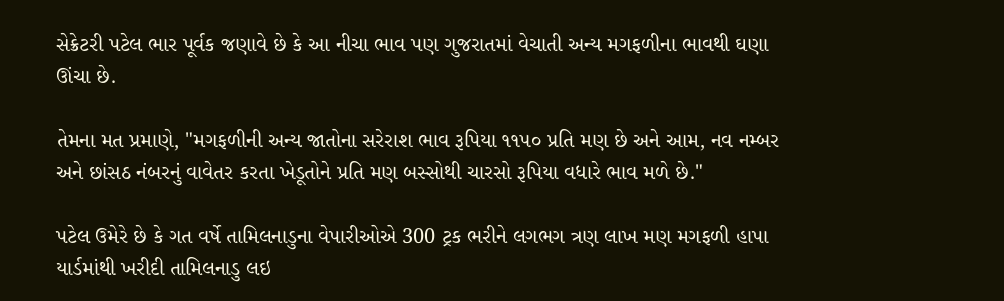સેક્રેટરી પટેલ ભાર પૂર્વક જણાવે છે કે આ નીચા ભાવ પણ ગુજરાતમાં વેચાતી અન્ય મગફળીના ભાવથી ઘણા ઊંચા છે.

તેમના મત પ્રમાણે, "મગફળીની અન્ય જાતોના સરેરાશ ભાવ રૂપિયા ૧૧૫૦ પ્રતિ મણ છે અને આમ, નવ નમ્બર અને છાંસઠ નંબરનું વાવેતર કરતા ખેડૂતોને પ્રતિ મણ બસ્સોથી ચારસો રૂપિયા વધારે ભાવ મળે છે."

પટેલ ઉમેરે છે કે ગત વર્ષે તામિલનાડુના વેપારીઓએ 300 ટ્રક ભરીને લગભગ ત્રણ લાખ મણ મગફળી હાપા યાર્ડમાંથી ખરીદી તામિલનાડુ લઇ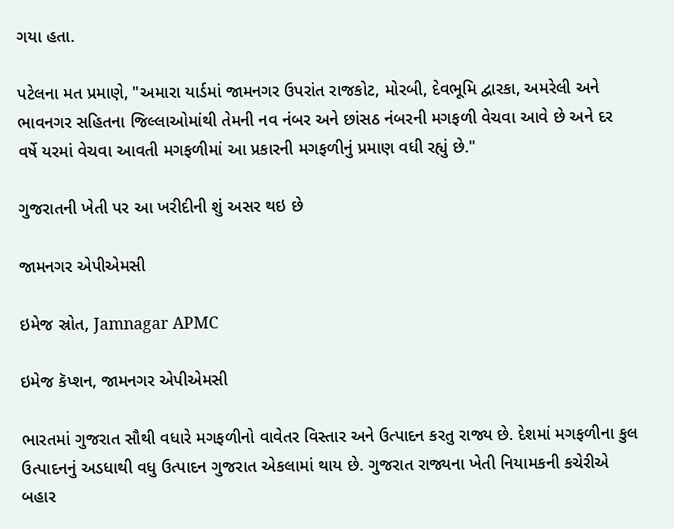ગયા હતા.

પટેલના મત પ્રમાણે, "અમારા યાર્ડમાં જામનગર ઉપરાંત રાજકોટ, મોરબી, દેવભૂમિ દ્વારકા, અમરેલી અને ભાવનગર સહિતના જિલ્લાઓમાંથી તેમની નવ નંબર અને છાંસઠ નંબરની મગફળી વેચવા આવે છે અને દર વર્ષે યરમાં વેચવા આવતી મગફળીમાં આ પ્રકારની મગફળીનું પ્રમાણ વધી રહ્યું છે."

ગુજરાતની ખેતી પર આ ખરીદીની શું અસર થઇ છે

જામનગર એપીએમસી

ઇમેજ સ્રોત, Jamnagar APMC

ઇમેજ કૅપ્શન, જામનગર એપીએમસી

ભારતમાં ગુજરાત સૌથી વધારે મગફળીનો વાવેતર વિસ્તાર અને ઉત્પાદન કરતુ રાજ્ય છે. દેશમાં મગફળીના કુલ ઉત્પાદનનું અડધાથી વધુ ઉત્પાદન ગુજરાત એકલામાં થાય છે. ગુજરાત રાજ્યના ખેતી નિયામકની કચેરીએ બહાર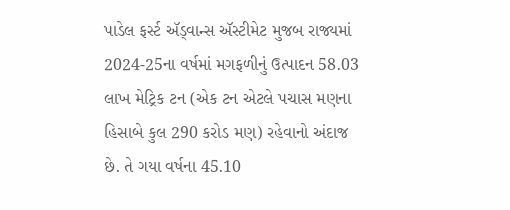પાડેલ ફર્સ્ટ ઍડ્વાન્સ ઍસ્ટીમેટ મુજબ રાજ્યમાં 2024-25ના વર્ષમાં મગફળીનું ઉત્પાદન 58.03 લાખ મેટ્રિક ટન (એક ટન એટલે પચાસ મણના હિસાબે કુલ 290 કરોડ મણ) રહેવાનો અંદાજ છે. તે ગયા વર્ષના 45.10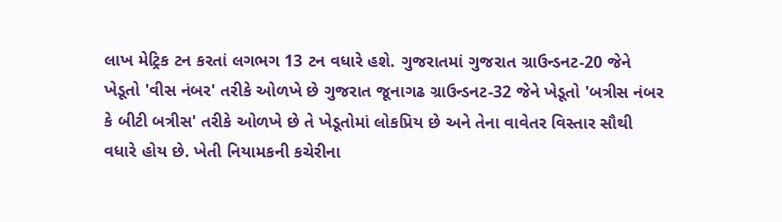લાખ મેટ્રિક ટન કરતાં લગભગ 13 ટન વધારે હશે. ગુજરાતમાં ગુજરાત ગ્રાઉન્ડનટ-20 જેને ખેડૂતો 'વીસ નંબર' તરીકે ઓળખે છે ગુજરાત જૂનાગઢ ગ્રાઉન્ડનટ-32 જેને ખેડૂતો 'બત્રીસ નંબર કે બીટી બત્રીસ' તરીકે ઓળખે છે તે ખેડૂતોમાં લોકપ્રિય છે અને તેના વાવેતર વિસ્તાર સૌથી વધારે હોય છે. ખેતી નિયામકની કચેરીના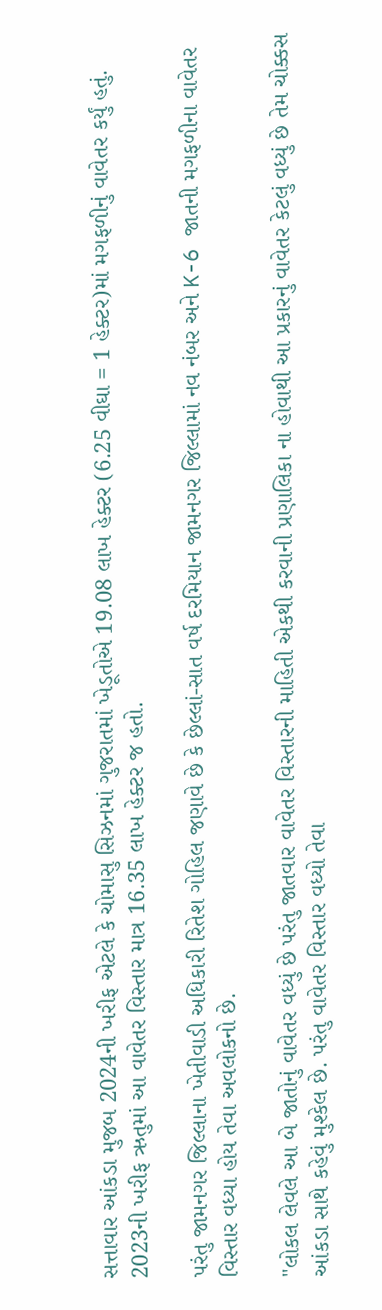સત્તાવાર આંકડા મુજબ 2024ની ખરીફ એટલે કે ચોમાસુ સિઝનમાં ગુજરાતમાં ખેડૂતોએ 19.08 લાખ હેક્ટર (6.25 વીઘા = 1 હેક્ટર)માં મગફળીનું વાવેતર કર્યું હતું. 2023ની ખરીફ ઋતુમાં આ વાવેતર વિસ્તાર માત્ર 16.35 લાખ હેક્ટર જ હતો.

પરંતુ જામનગર જિલ્લાના ખેતીવાડી અધિકારી રિતેશ ગોહિલ જણાવે છે કે છેલ્લાં-સાત વર્ષ દરમિયાન જામનગર જિલ્લામાં નવ નંબર અને K-6 જાતની મગફળીના વાવેતર વિસ્તાર વધ્યા હોય તેવા અવલોકનો છે.

"લોકલ લેવલે આ બે જાતોનું વાવેતર વધ્યું છે પરંતુ જાતવાર વાવેતર વિસ્તારની માહિતી એકથી કરવાની પ્રણાલિકા ના હોવાથી આ પ્રકારનું વાવેતર કેટલું વધ્યું છે તેમ ચોક્કસ આંકડા સાથે કહેવું મુશ્કેલ છે. પરંતુ વાવેતર વિસ્તાર વધ્યો તેવા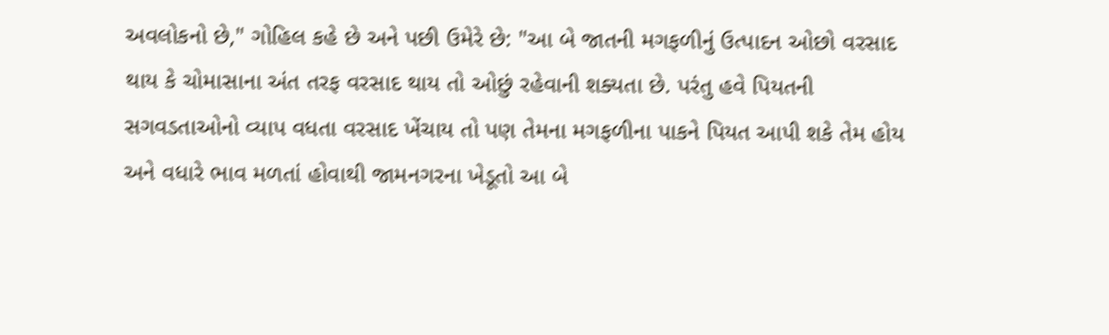અવલોકનો છે," ગોહિલ કહે છે અને પછી ઉમેરે છે: "આ બે જાતની મગફળીનું ઉત્પાદન ઓછો વરસાદ થાય કે ચોમાસાના અંત તરફ વરસાદ થાય તો ઓછું રહેવાની શક્યતા છે. પરંતુ હવે પિયતની સગવડતાઓનો વ્યાપ વધતા વરસાદ ખેંચાય તો પણ તેમના મગફળીના પાકને પિયત આપી શકે તેમ હોય અને વધારે ભાવ મળતાં હોવાથી જામનગરના ખેડૂતો આ બે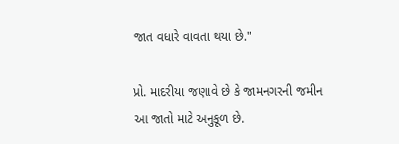જાત વધારે વાવતા થયા છે."

પ્રો. માદરીયા જણાવે છે કે જામનગરની જમીન આ જાતો માટે અનુકૂળ છે.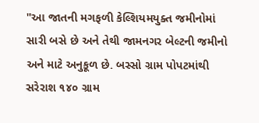"આ જાતની મગફળી કેલ્શિયમયુક્ત જમીનોમાં સારી બસે છે અને તેથી જામનગર બેલ્ટની જમીનો અને માટે અનુકૂળ છે. બસ્સો ગ્રામ પોપટમાંથી સરેરાશ ૧૪૦ ગ્રામ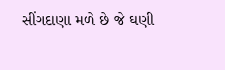સીંગદાણા મળે છે જે ઘણી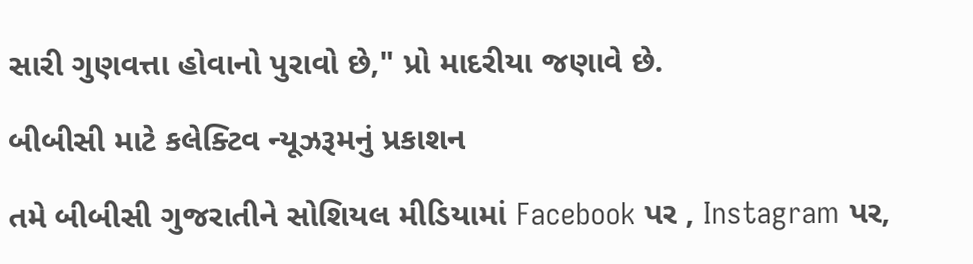સારી ગુણવત્તા હોવાનો પુરાવો છે," પ્રો માદરીયા જણાવે છે.

બીબીસી માટે કલેક્ટિવ ન્યૂઝરૂમનું પ્રકાશન

તમે બીબીસી ગુજરાતીને સોશિયલ મીડિયામાં Facebook પર , Instagram પર,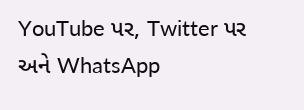YouTube પર, Twitter પર અને WhatsApp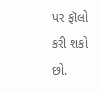પર ફૉલો કરી શકો છો.